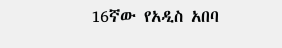16ኛው የአዲስ አበባ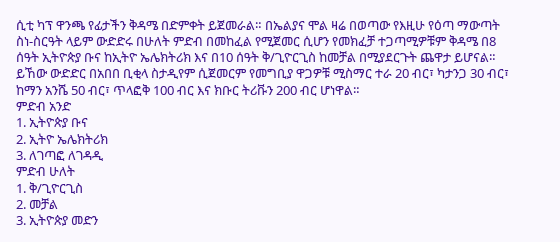ሲቲ ካፕ ዋንጫ የፊታችን ቅዳሜ በድምቀት ይጀመራል። በኤልያና ሞል ዛሬ በወጣው የእዚሁ የዕጣ ማውጣት ስነ-ስርዓት ላይም ውድድሩ በሁለት ምድብ በመከፈል የሚጀመር ሲሆን የመክፈቻ ተጋጣሚዎቹም ቅዳሜ በ8 ሰዓት ኢትዮጵያ ቡና ከኢትዮ ኤሌክትሪክ እና በ10 ሰዓት ቅ/ጊዮርጊስ ከመቻል በሚያደርጉት ጨዋታ ይሆናል።
ይኸው ውድድር በአበበ ቢቂላ ስታዲየም ሲጀመርም የመግቢያ ዋጋዎቹ ሚስማር ተራ 20 ብር፣ ካታንጋ 30 ብር፣ ከማን አንሼ 50 ብር፣ ጥላፎቅ 100 ብር እና ክቡር ትሪቩን 200 ብር ሆነዋል።
ምድብ አንድ
1. ኢትዮጵያ ቡና
2. ኢትዮ ኤሌክትሪክ
3. ለገጣፎ ለገዳዲ
ምድብ ሁለት
1. ቅ/ጊዮርጊስ
2. መቻል
3. ኢትዮጵያ መድን